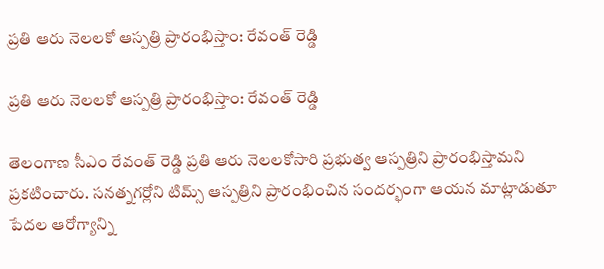ప్రతి ఆరు నెలలకో ఆస్పత్రి ప్రారంభిస్తాం: రేవంత్ రెడ్డి

ప్రతి ఆరు నెలలకో ఆస్పత్రి ప్రారంభిస్తాం: రేవంత్ రెడ్డి

తెలంగాణ సీఎం రేవంత్ రెడ్డి ప్రతి ఆరు నెలలకోసారి ప్రభుత్వ ఆస్పత్రిని ప్రారంభిస్తామని ప్రకటించారు. సనత్నగర్లోని టిమ్స్ ఆస్పత్రిని ప్రారంభించిన సందర్భంగా ఆయన మాట్లాడుతూ పేదల ఆరోగ్యాన్ని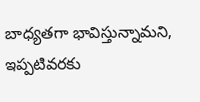బాధ్యతగా భావిస్తున్నామని, ఇప్పటివరకు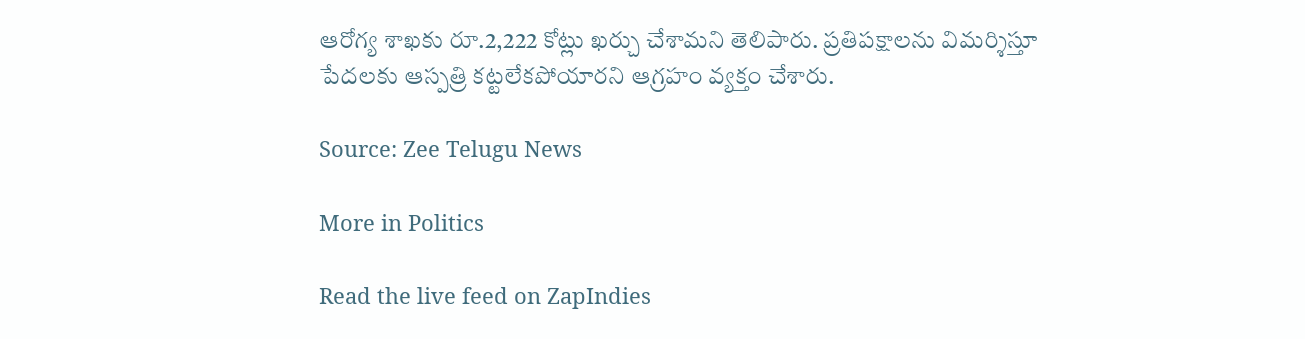ఆరోగ్య శాఖకు రూ.2,222 కోట్లు ఖర్చు చేశామని తెలిపారు. ప్రతిపక్షాలను విమర్శిస్తూ పేదలకు ఆస్పత్రి కట్టలేకపోయారని ఆగ్రహం వ్యక్తం చేశారు.

Source: Zee Telugu News

More in Politics

Read the live feed on ZapIndies